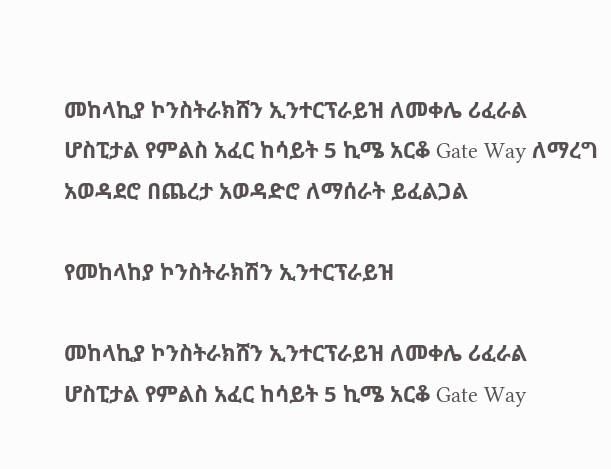መከላኪያ ኮንስትራክሸን ኢንተርፕራይዝ ለመቀሌ ሪፈራል ሆስፒታል የምልስ አፈር ከሳይት 5 ኪሜ አርቆ Gate Way ለማረግ አወዳደሮ በጨረታ አወዳድሮ ለማሰራት ይፈልጋል

የመከላከያ ኮንስትራክሽን ኢንተርፕራይዝ

መከላኪያ ኮንስትራክሸን ኢንተርፕራይዝ ለመቀሌ ሪፈራል ሆስፒታል የምልስ አፈር ከሳይት 5 ኪሜ አርቆ Gate Way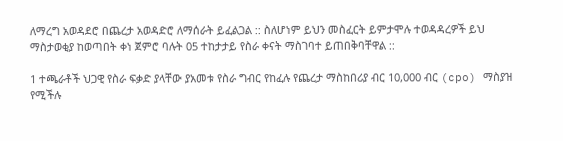ለማረግ አወዳደሮ በጨረታ አወዳድሮ ለማሰራት ይፈልጋል :: ስለሆነም ይህን መስፈርት ይምታሞሉ ተወዳዳረዎች ይህ ማስታወቂያ ከወጣበት ቀነ ጀምሮ ባሉት 05 ተከታታይ የስራ ቀናት ማስገባተ ይጠበቅባቸዋል ::

1 ተጫራቶች ህጋዊ የስራ ፍቃድ ያላቸው ያአመቱ የስራ ግብር የከፈሉ የጨረታ ማስከበሪያ ብር 10,000 ብር (cpo) ማስያዝ የሚችሉ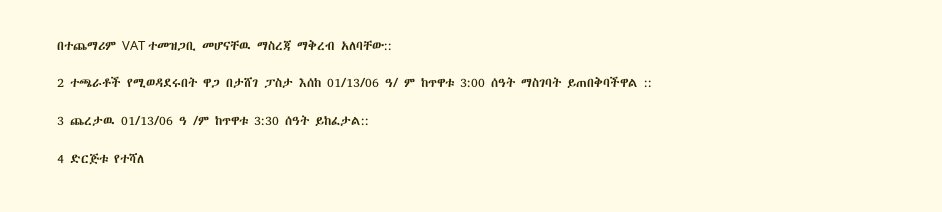በተጨማሪም VAT ተመዝጋቢ መሆናቸዉ ማስረጃ ማቅረብ አለባቸው::

2 ተጫራቶች የሚወዳደሩበት ዋጋ በታሸገ ፓስታ እሰከ 01/13/06 ዓ/ ም ከጥዋቱ 3:00 ሰዓት ማስገባት ይጠበቅባችዋል ::

3 ጨረታዉ 01/13/06 ዓ /ም ከጥዋቱ 3:30 ሰዓት ይከፈታል::

4 ድርጅቱ የተሻለ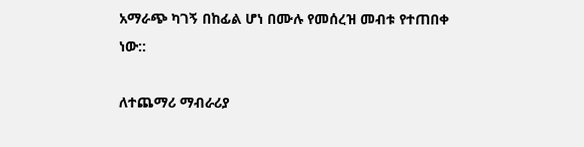አማራጭ ካገኝ በከፊል ሆነ በሙሉ የመሰረዝ መብቱ የተጠበቀ ነው::

ለተጨማሪ ማብራሪያ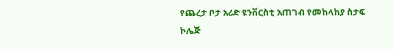የጨረታ ቦታ አሪድ ዩንቨርስቲ አጠገብ የመከላከያ ስታፍ ኮሌጅ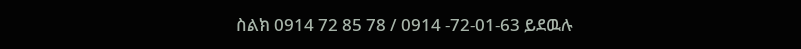ስልክ 0914 72 85 78 / 0914 -72-01-63 ይደዉሉ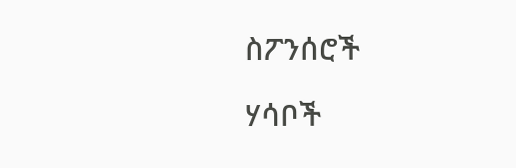ስፖንሰሮች

ሃሳቦች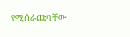የሚሰራጩባቸው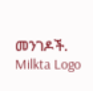መንገዶች.
Milkta Logo